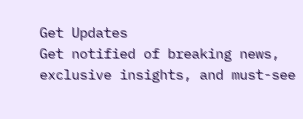Get Updates
Get notified of breaking news, exclusive insights, and must-see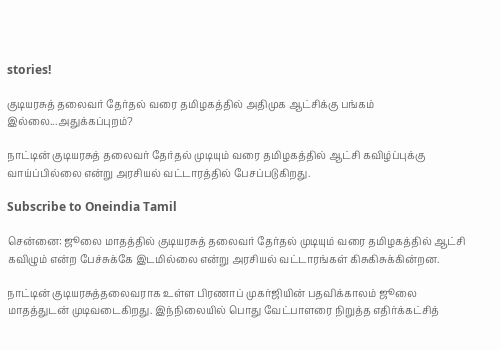stories!

குடியரசுத் தலைவர் தேர்தல் வரை தமிழகத்தில் அதிமுக ஆட்சிக்கு பங்கம் இல்லை...அதுக்கப்புறம்?

நாட்டின் குடியரசுத் தலைவர் தேர்தல் முடியும் வரை தமிழகத்தில் ஆட்சி கவிழ்ப்புக்கு வாய்ப்பில்லை என்று அரசியல் வட்டாரத்தில் பேசப்படுகிறது.

Subscribe to Oneindia Tamil

சென்னை: ஜூலை மாதத்தில் குடியரசுத் தலைவர் தேர்தல் முடியும் வரை தமிழகத்தில் ஆட்சி கவிழும் என்ற பேச்சுக்கே இடமில்லை என்று அரசியல் வட்டாரங்கள் கிசுகிசுக்கின்றன.

நாட்டின் குடியரசுத்தலைவராக உள்ள பிரணாப் முகர்ஜியின் பதவிக்காலம் ஜூலை மாதத்துடன் முடிவடைகிறது. இந்நிலையில் பொது வேட்பாளரை நிறுத்த எதிர்க்கட்சித்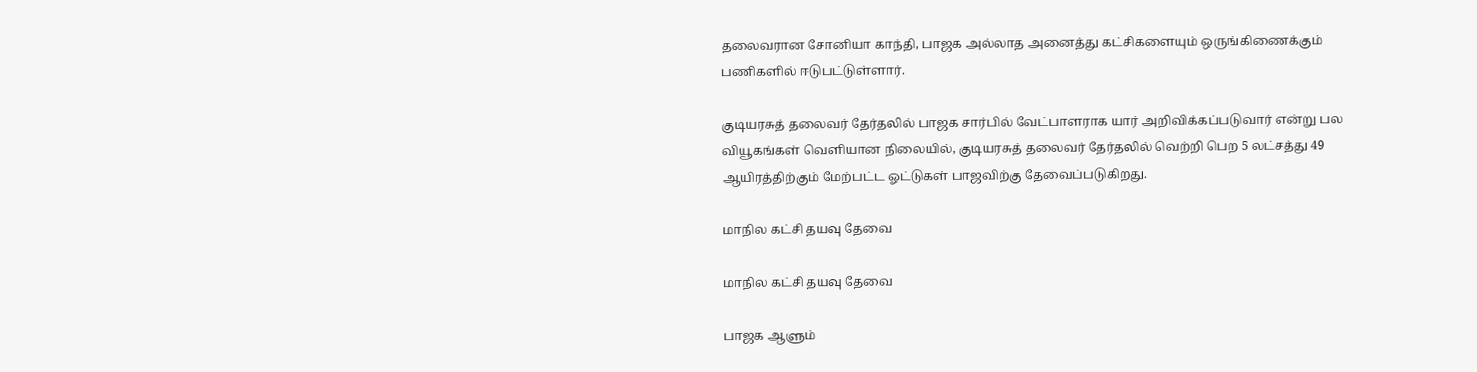தலைவரான சோனியா காந்தி, பாஜக அல்லாத அனைத்து கட்சிகளையும் ஒருங்கிணைக்கும் பணிகளில் ஈடுபட்டுள்ளார்.

குடியரசுத் தலைவர் தேர்தலில் பாஜக சார்பில் வேட்பாளராக யார் அறிவிக்கப்படுவார் என்று பல வியூகங்கள் வெளியான நிலையில், குடியரசுத் தலைவர் தேர்தலில் வெற்றி பெற 5 லட்சத்து 49 ஆயிரத்திற்கும் மேற்பட்ட ஓட்டுகள் பாஜவிற்கு தேவைப்படுகிறது.

மாநில கட்சி தயவு தேவை

மாநில கட்சி தயவு தேவை

பாஜக ஆளும்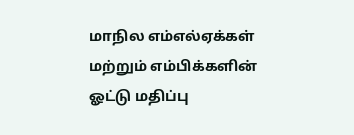மாநில எம்எல்ஏக்கள் மற்றும் எம்பிக்களின் ஓட்டு மதிப்பு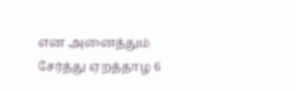என அனைத்தும் சேர்த்து ஏறத்தாழ 6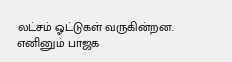லட்சம் ஓட்டுகள் வருகின்றன. எனினும் பாஜக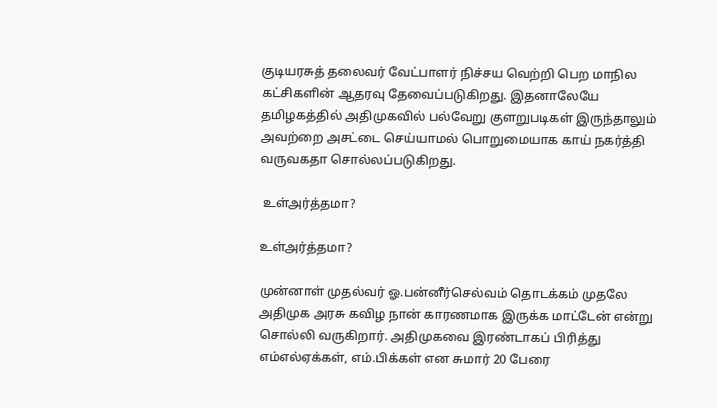குடியரசுத் தலைவர் வேட்பாளர் நிச்சய வெற்றி பெற மாநில கட்சிகளின் ஆதரவு தேவைப்படுகிறது. இதனாலேயே தமிழகத்தில் அதிமுகவில் பல்வேறு குளறுபடிகள் இருந்தாலும் அவற்றை அசட்டை செய்யாமல் பொறுமையாக காய் நகர்த்தி வருவகதா சொல்லப்படுகிறது.

 உள்அர்த்தமா?

உள்அர்த்தமா?

முன்னாள் முதல்வர் ஓ.பன்னீர்செல்வம் தொடக்கம் முதலே அதிமுக அரசு கவிழ நான் காரணமாக இருக்க மாட்டேன் என்று சொல்லி வருகிறார். அதிமுகவை இரண்டாகப் பிரித்து எம்எல்ஏக்கள், எம்.பிக்கள் என சுமார் 20 பேரை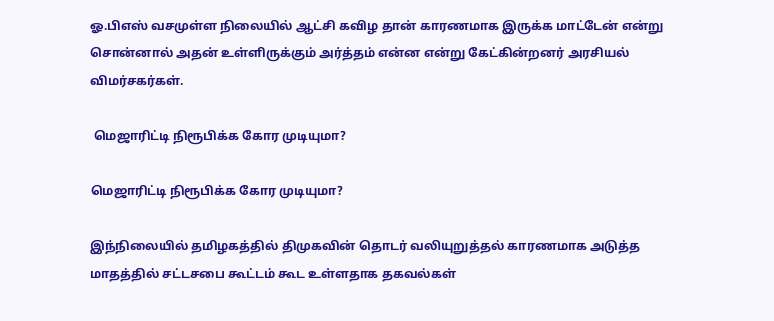ஓ.பிஎஸ் வசமுள்ள நிலையில் ஆட்சி கவிழ தான் காரணமாக இருக்க மாட்டேன் என்று சொன்னால் அதன் உள்ளிருக்கும் அர்த்தம் என்ன என்று கேட்கின்றனர் அரசியல் விமர்சகர்கள்.

 மெஜாரிட்டி நிரூபிக்க கோர முடியுமா?

மெஜாரிட்டி நிரூபிக்க கோர முடியுமா?

இந்நிலையில் தமிழகத்தில் திமுகவின் தொடர் வலியுறுத்தல் காரணமாக அடுத்த மாதத்தில் சட்டசபை கூட்டம் கூட உள்ளதாக தகவல்கள்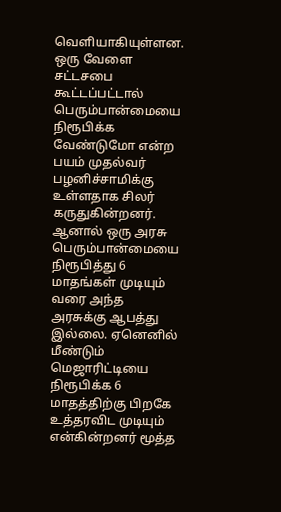வெளியாகியுள்ளன. ஒரு வேளை சட்டசபை கூட்டப்பட்டால் பெரும்பான்மையை நிரூபிக்க வேண்டுமோ என்ற பயம் முதல்வர் பழனிச்சாமிக்கு உள்ளதாக சிலர் கருதுகின்றனர். ஆனால் ஒரு அரசு பெரும்பான்மையை நிரூபித்து 6 மாதங்கள் முடியும் வரை அந்த அரசுக்கு ஆபத்து இல்லை. ஏனெனில் மீண்டும் மெஜாரிட்டியை நிரூபிக்க 6 மாதத்திற்கு பிறகே உத்தரவிட முடியும் என்கின்றனர் மூத்த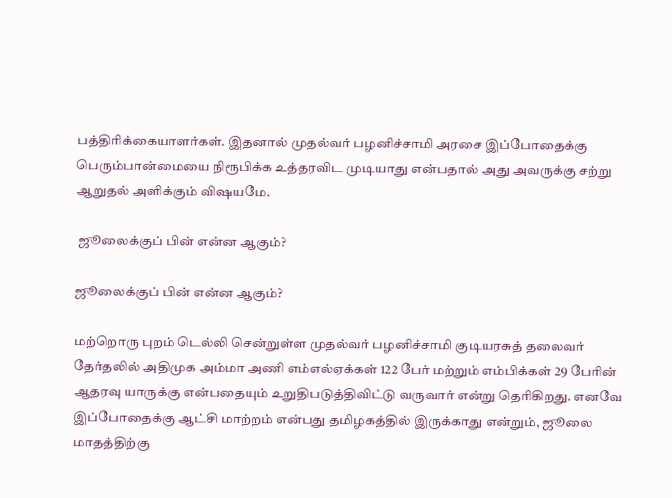பத்திரிக்கையாளர்கள். இதனால் முதல்வர் பழனிச்சாமி அரசை இப்போதைக்கு பெரும்பான்மையை நிரூபிக்க உத்தரவிட முடியாது என்பதால் அது அவருக்கு சற்று ஆறுதல் அளிக்கும் விஷயமே.

 ஜூலைக்குப் பின் என்ன ஆகும்?

ஜூலைக்குப் பின் என்ன ஆகும்?

மற்றொரு புறம் டெல்லி சென்றுள்ள முதல்வர் பழனிச்சாமி குடியரசுத் தலைவர் தேர்தலில் அதிமுக அம்மா அணி எம்எல்ஏக்கள் 122 பேர் மற்றும் எம்பிக்கள் 29 பேரின் ஆதரவு யாருக்கு என்பதையும் உறுதிபடுத்திவிட்டு வருவார் என்று தெரிகிறது. எனவே இப்போதைக்கு ஆட்சி மாற்றம் என்பது தமிழகத்தில் இருக்காது என்றும், ஜூலை மாதத்திற்கு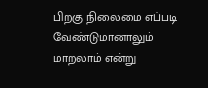பிறகு நிலைமை எப்படி வேண்டுமானாலும் மாறலாம் என்று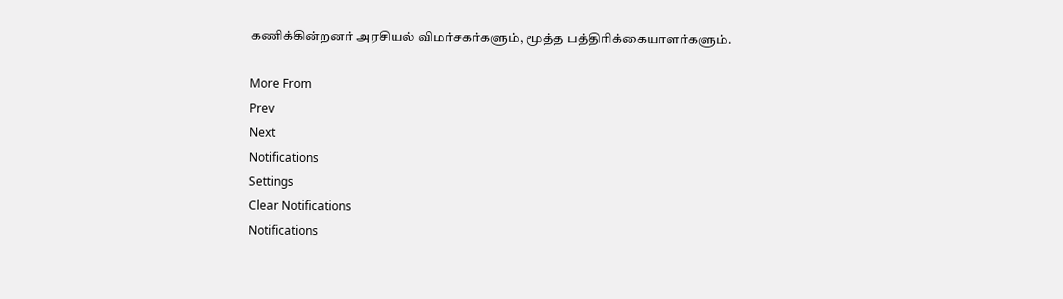கணிக்கின்றனர் அரசியல் விமர்சகர்களும், மூத்த பத்திரிக்கையாளர்களும்.

More From
Prev
Next
Notifications
Settings
Clear Notifications
Notifications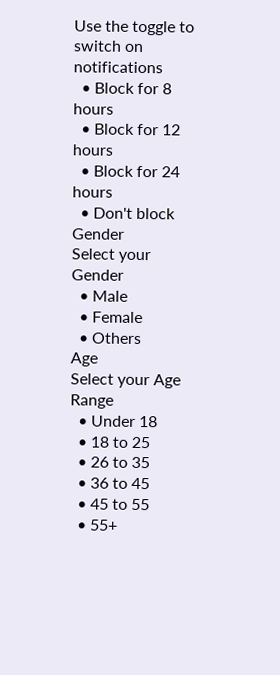Use the toggle to switch on notifications
  • Block for 8 hours
  • Block for 12 hours
  • Block for 24 hours
  • Don't block
Gender
Select your Gender
  • Male
  • Female
  • Others
Age
Select your Age Range
  • Under 18
  • 18 to 25
  • 26 to 35
  • 36 to 45
  • 45 to 55
  • 55+